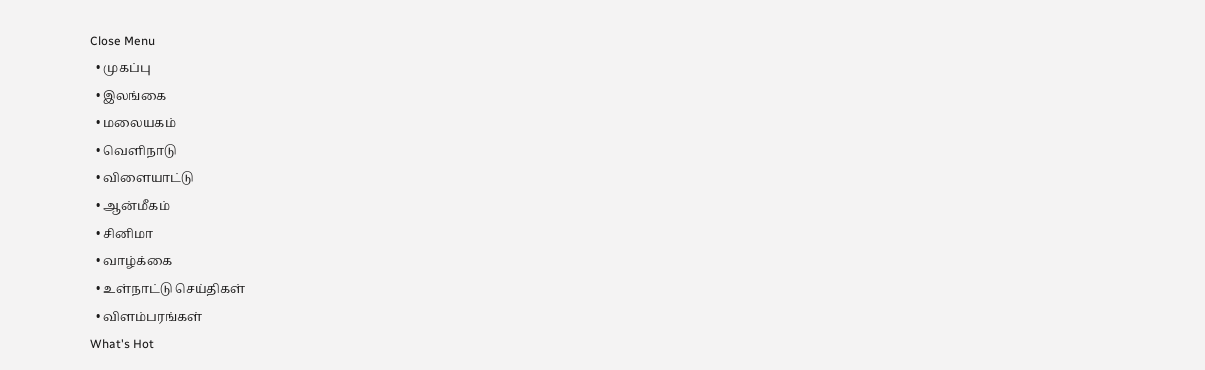Close Menu
  • முகப்பு
  • இலங்கை
  • மலையகம்
  • வெளிநாடு
  • விளையாட்டு
  • ஆன்மீகம்
  • சினிமா
  • வாழ்க்கை
  • உள்நாட்டு செய்திகள்
  • விளம்பரங்கள்
What's Hot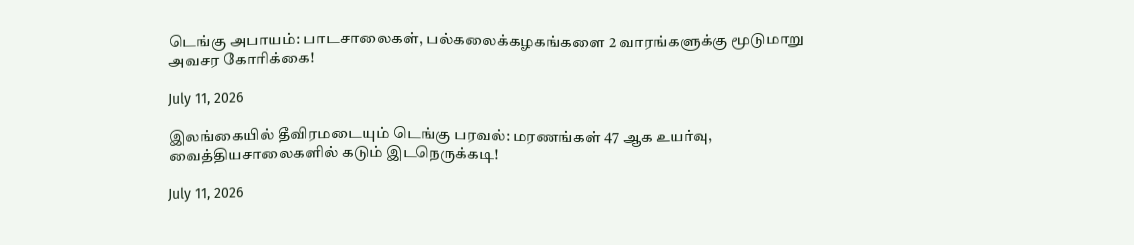டெங்கு அபாயம்: பாடசாலைகள், பல்கலைக்கழகங்களை 2 வாரங்களுக்கு மூடுமாறு அவசர கோரிக்கை!

July 11, 2026

இலங்கையில் தீவிரமடையும் டெங்கு பரவல்: மரணங்கள் 47 ஆக உயர்வு, வைத்தியசாலைகளில் கடும் இடநெருக்கடி!

July 11, 2026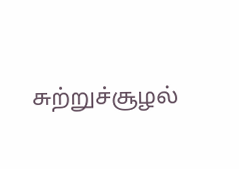சுற்றுச்சூழல்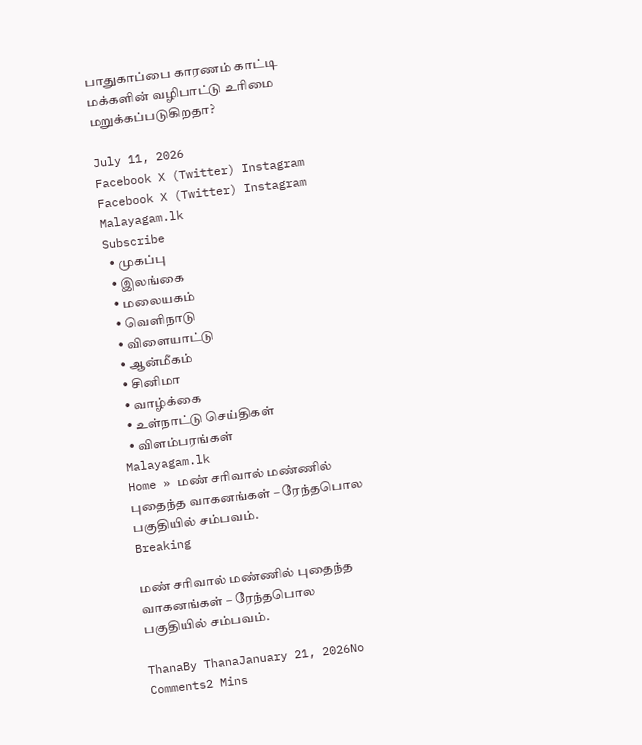பாதுகாப்பை காரணம் காட்டி மக்களின் வழிபாட்டு உரிமை மறுக்கப்படுகிறதா?

July 11, 2026
Facebook X (Twitter) Instagram
Facebook X (Twitter) Instagram
Malayagam.lk
Subscribe
  • முகப்பு
  • இலங்கை
  • மலையகம்
  • வெளிநாடு
  • விளையாட்டு
  • ஆன்மீகம்
  • சினிமா
  • வாழ்க்கை
  • உள்நாட்டு செய்திகள்
  • விளம்பரங்கள்
Malayagam.lk
Home » மண் சரிவால் மண்ணில் புதைந்த வாகனங்கள் – ரேந்தபொல பகுதியில் சம்பவம்.
Breaking

மண் சரிவால் மண்ணில் புதைந்த வாகனங்கள் – ரேந்தபொல பகுதியில் சம்பவம்.

ThanaBy ThanaJanuary 21, 2026No Comments2 Mins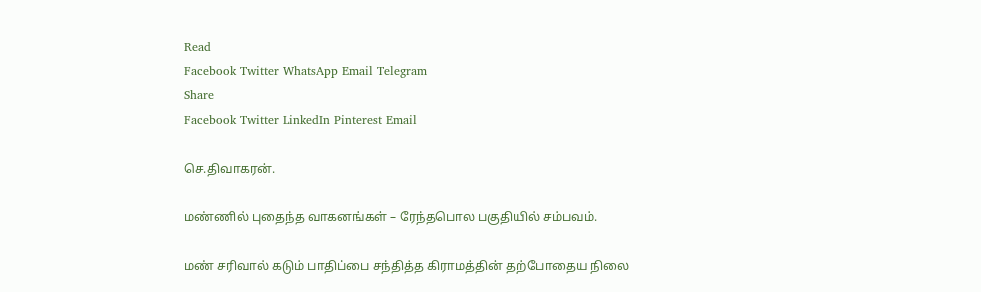Read
Facebook Twitter WhatsApp Email Telegram
Share
Facebook Twitter LinkedIn Pinterest Email

செ.திவாகரன்.

மண்ணில் புதைந்த வாகனங்கள் – ரேந்தபொல பகுதியில் சம்பவம்.

மண் சரிவால் கடும் பாதிப்பை சந்தித்த கிராமத்தின் தற்போதைய நிலை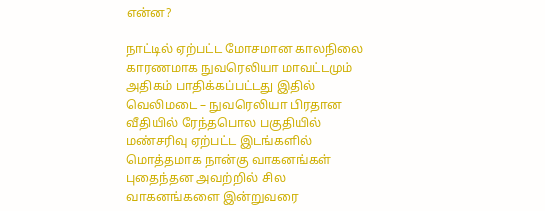என்ன?

நாட்டில் ஏற்பட்ட மோசமான காலநிலை காரணமாக நுவரெலியா மாவட்டமும் அதிகம் பாதிக்கப்பட்டது இதில்  வெலிமடை – நுவரெலியா பிரதான வீதியில் ரேந்தபொல பகுதியில் மண்சரிவு ஏற்பட்ட இடங்களில் மொத்தமாக நான்கு வாகனங்கள் புதைந்தன அவற்றில் சில வாகனங்களை இன்றுவரை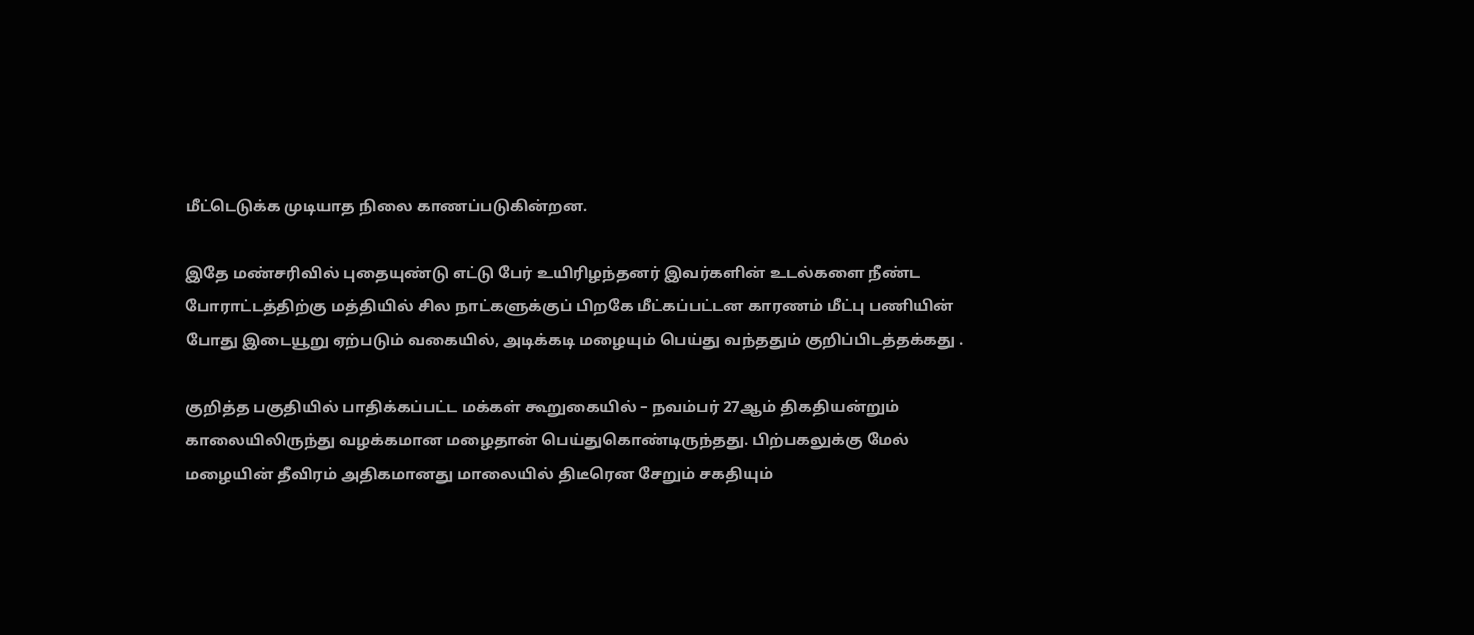மீட்டெடுக்க முடியாத நிலை காணப்படுகின்றன.

இதே மண்சரிவில் புதையுண்டு எட்டு பேர் உயிரிழந்தனர் இவர்களின் உடல்களை நீண்ட போராட்டத்திற்கு மத்தியில் சில நாட்களுக்குப் பிறகே மீட்கப்பட்டன காரணம் மீட்பு பணியின் போது இடையூறு ஏற்படும் வகையில், அடிக்கடி மழையும் பெய்து வந்ததும் குறிப்பிடத்தக்கது .

குறித்த பகுதியில் பாதிக்கப்பட்ட மக்கள் கூறுகையில் – நவம்பர் 27ஆம் திகதியன்றும் காலையிலிருந்து வழக்கமான மழைதான் பெய்துகொண்டிருந்தது. பிற்பகலுக்கு மேல் மழையின் தீவிரம் அதிகமானது மாலையில் திடீரென சேறும் சகதியும்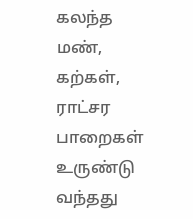கலந்த மண், கற்கள், ராட்சர பாறைகள் உருண்டு வந்தது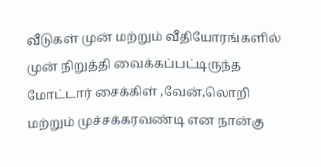வீடுகள் முன் மற்றும் வீதியோரங்களில் முன் நிறுத்தி வைக்கப்பட்டிருந்த மோட்டார் சைக்கிள் ,வேன்,லொறி மற்றும் முச்சக்கரவண்டி என நான்கு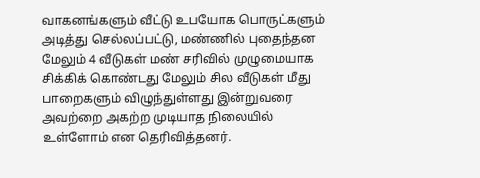வாகனங்களும் வீட்டு உபயோக பொருட்களும் அடித்து செல்லப்பட்டு, மண்ணில் புதைந்தன மேலும் 4 வீடுகள் மண் சரிவில் முழுமையாக சிக்கிக் கொண்டது மேலும் சில வீடுகள் மீது பாறைகளும் விழுந்துள்ளது இன்றுவரை அவற்றை அகற்ற முடியாத நிலையில் உள்ளோம் என தெரிவித்தனர்.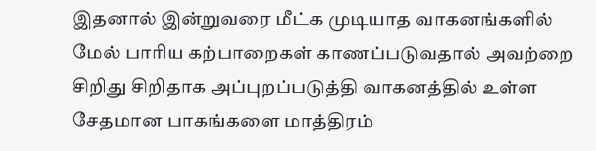இதனால் இன்றுவரை மீட்க முடியாத வாகனங்களில் மேல் பாரிய கற்பாறைகள் காணப்படுவதால் அவற்றை சிறிது சிறிதாக அப்புறப்படுத்தி வாகனத்தில் உள்ள சேதமான பாகங்களை மாத்திரம்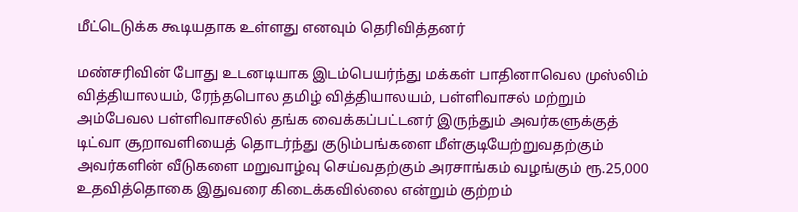மீட்டெடுக்க கூடியதாக உள்ளது எனவும் தெரிவித்தனர்

மண்சரிவின் போது உடனடியாக இடம்பெயர்ந்து மக்கள் பாதினாவெல முஸ்லிம் வித்தியாலயம், ரேந்தபொல தமிழ் வித்தியாலயம், பள்ளிவாசல் மற்றும் அம்பேவல பள்ளிவாசலில் தங்க வைக்கப்பட்டனர் இருந்தும் அவர்களுக்குத் டிட்வா சூறாவளியைத் தொடர்ந்து குடும்பங்களை மீள்குடியேற்றுவதற்கும் அவர்களின் வீடுகளை மறுவாழ்வு செய்வதற்கும் அரசாங்கம் வழங்கும் ரூ.25,000 உதவித்தொகை இதுவரை கிடைக்கவில்லை என்றும் குற்றம்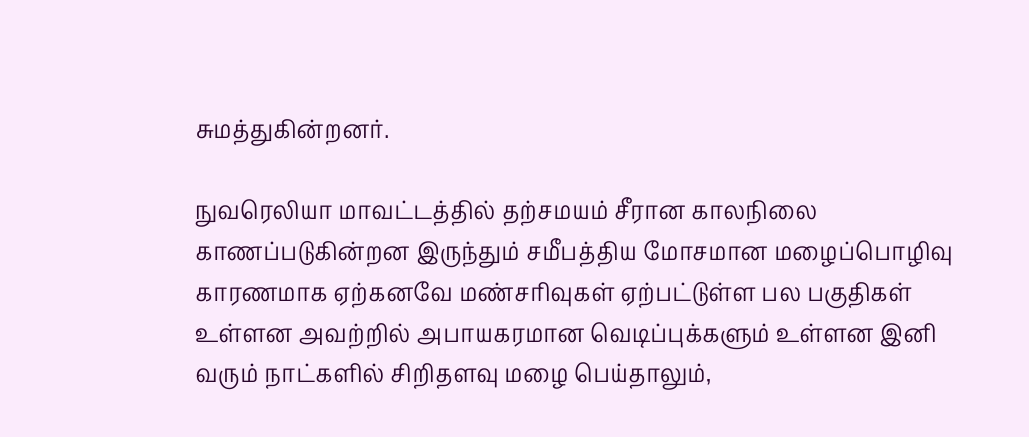சுமத்துகின்றனர்.

நுவரெலியா மாவட்டத்தில் தற்சமயம் சீரான காலநிலை காணப்படுகின்றன இருந்தும் சமீபத்திய மோசமான மழைப்பொழிவு காரணமாக ஏற்கனவே மண்சரிவுகள் ஏற்பட்டுள்ள பல பகுதிகள் உள்ளன அவற்றில் அபாயகரமான வெடிப்புக்களும் உள்ளன இனி வரும் நாட்களில் சிறிதளவு மழை பெய்தாலும்,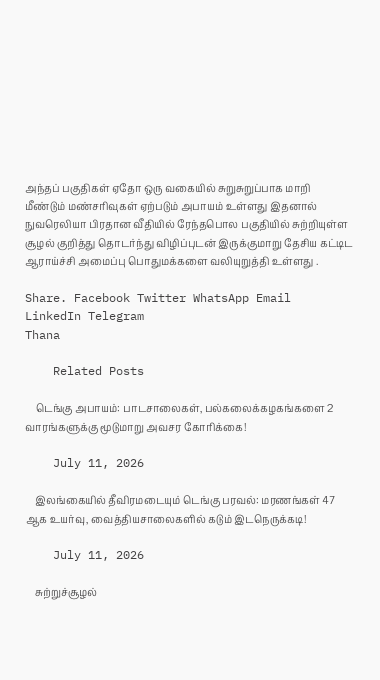அந்தப் பகுதிகள் ஏதோ ஒரு வகையில் சுறுசுறுப்பாக மாறி மீண்டும் மண்சரிவுகள் ஏற்படும் அபாயம் உள்ளது இதனால் நுவரெலியா பிரதான வீதியில் ரேந்தபொல பகுதியில் சுற்றியுள்ள சூழல் குறித்து தொடர்ந்து விழிப்புடன் இருக்குமாறு தேசிய கட்டிட ஆராய்ச்சி அமைப்பு பொதுமக்களை வலியுறுத்தி உள்ளது .

Share. Facebook Twitter WhatsApp Email LinkedIn Telegram
Thana

    Related Posts

    டெங்கு அபாயம்: பாடசாலைகள், பல்கலைக்கழகங்களை 2 வாரங்களுக்கு மூடுமாறு அவசர கோரிக்கை!

    July 11, 2026

    இலங்கையில் தீவிரமடையும் டெங்கு பரவல்: மரணங்கள் 47 ஆக உயர்வு, வைத்தியசாலைகளில் கடும் இடநெருக்கடி!

    July 11, 2026

    சுற்றுச்சூழல்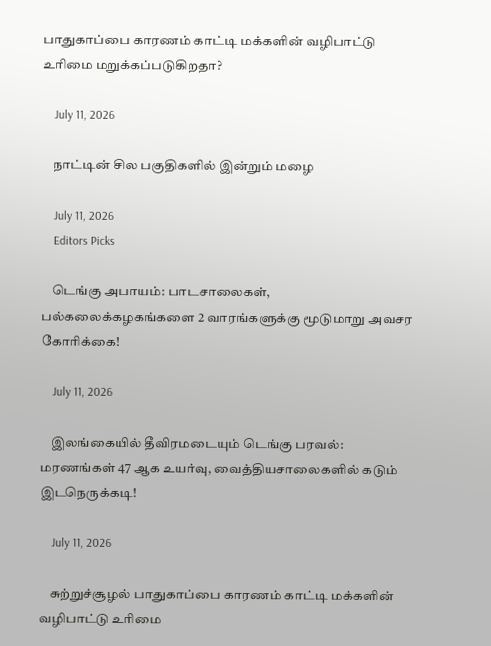பாதுகாப்பை காரணம் காட்டி மக்களின் வழிபாட்டு உரிமை மறுக்கப்படுகிறதா?

    July 11, 2026

    நாட்டின் சில பகுதிகளில் இன்றும் மழை

    July 11, 2026
    Editors Picks

    டெங்கு அபாயம்: பாடசாலைகள், பல்கலைக்கழகங்களை 2 வாரங்களுக்கு மூடுமாறு அவசர கோரிக்கை!

    July 11, 2026

    இலங்கையில் தீவிரமடையும் டெங்கு பரவல்: மரணங்கள் 47 ஆக உயர்வு, வைத்தியசாலைகளில் கடும் இடநெருக்கடி!

    July 11, 2026

    சுற்றுச்சூழல் பாதுகாப்பை காரணம் காட்டி மக்களின் வழிபாட்டு உரிமை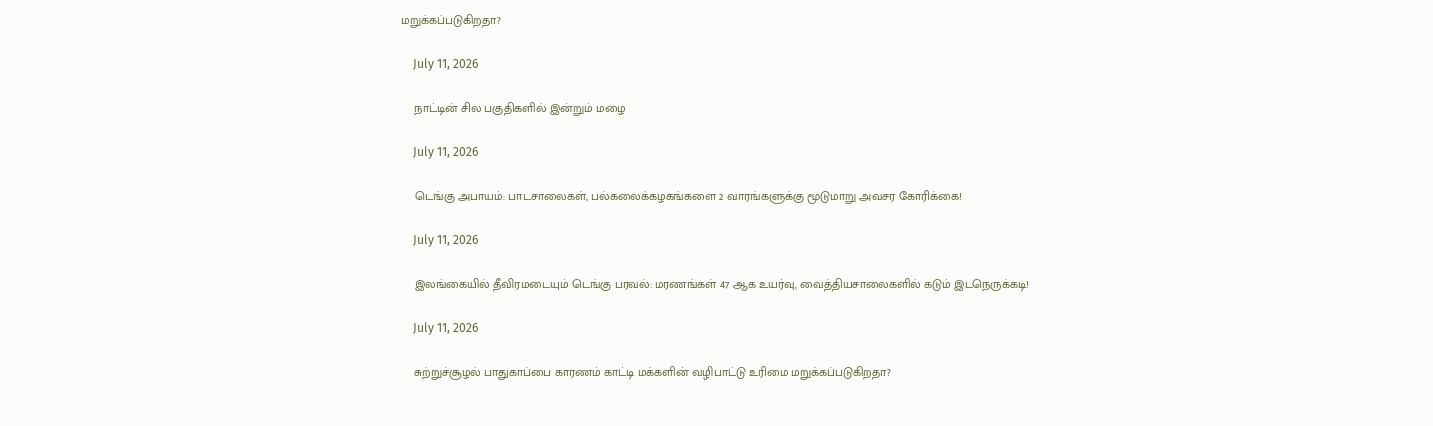மறுக்கப்படுகிறதா?

    July 11, 2026

    நாட்டின் சில பகுதிகளில் இன்றும் மழை

    July 11, 2026

    டெங்கு அபாயம்: பாடசாலைகள், பல்கலைக்கழகங்களை 2 வாரங்களுக்கு மூடுமாறு அவசர கோரிக்கை!

    July 11, 2026

    இலங்கையில் தீவிரமடையும் டெங்கு பரவல்: மரணங்கள் 47 ஆக உயர்வு, வைத்தியசாலைகளில் கடும் இடநெருக்கடி!

    July 11, 2026

    சுற்றுச்சூழல் பாதுகாப்பை காரணம் காட்டி மக்களின் வழிபாட்டு உரிமை மறுக்கப்படுகிறதா?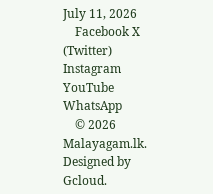July 11, 2026
    Facebook X (Twitter) Instagram YouTube WhatsApp
    © 2026 Malayagam.lk. Designed by Gcloud.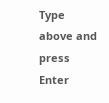Type above and press Enter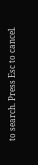to search. Press Esc to cancel.